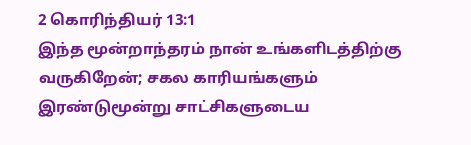2 கொரிந்தியர் 13:1
இந்த மூன்றாந்தரம் நான் உங்களிடத்திற்கு வருகிறேன்; சகல காரியங்களும் இரண்டுமூன்று சாட்சிகளுடைய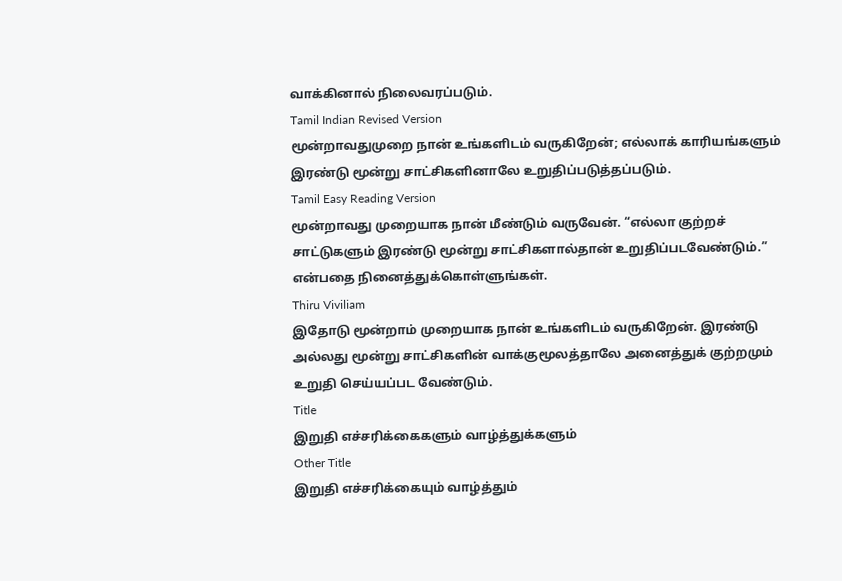வாக்கினால் நிலைவரப்படும்.
Tamil Indian Revised Version
மூன்றாவதுமுறை நான் உங்களிடம் வருகிறேன்; எல்லாக் காரியங்களும் இரண்டு மூன்று சாட்சிகளினாலே உறுதிப்படுத்தப்படும்.
Tamil Easy Reading Version
மூன்றாவது முறையாக நான் மீண்டும் வருவேன். “எல்லா குற்றச் சாட்டுகளும் இரண்டு மூன்று சாட்சிகளால்தான் உறுதிப்படவேண்டும்.” என்பதை நினைத்துக்கொள்ளுங்கள்.
Thiru Viviliam
இதோடு மூன்றாம் முறையாக நான் உங்களிடம் வருகிறேன். இரண்டு அல்லது மூன்று சாட்சிகளின் வாக்குமூலத்தாலே அனைத்துக் குற்றமும் உறுதி செய்யப்பட வேண்டும்.
Title
இறுதி எச்சரிக்கைகளும் வாழ்த்துக்களும்
Other Title
இறுதி எச்சரிக்கையும் வாழ்த்தும்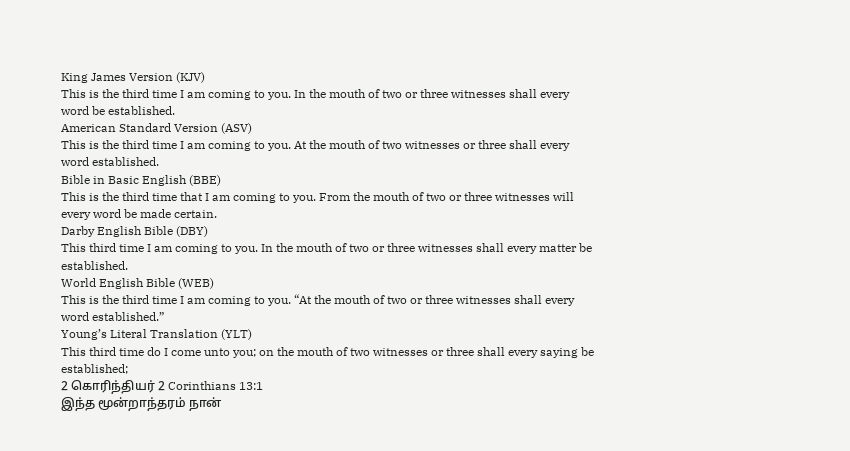King James Version (KJV)
This is the third time I am coming to you. In the mouth of two or three witnesses shall every word be established.
American Standard Version (ASV)
This is the third time I am coming to you. At the mouth of two witnesses or three shall every word established.
Bible in Basic English (BBE)
This is the third time that I am coming to you. From the mouth of two or three witnesses will every word be made certain.
Darby English Bible (DBY)
This third time I am coming to you. In the mouth of two or three witnesses shall every matter be established.
World English Bible (WEB)
This is the third time I am coming to you. “At the mouth of two or three witnesses shall every word established.”
Young’s Literal Translation (YLT)
This third time do I come unto you; on the mouth of two witnesses or three shall every saying be established;
2 கொரிந்தியர் 2 Corinthians 13:1
இந்த மூன்றாந்தரம் நான்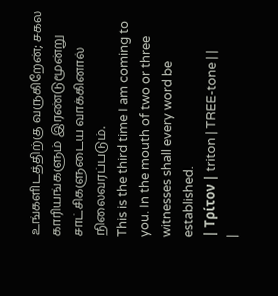உங்களிடத்திற்கு வருகிறேன்; சகல காரியங்களும் இரண்டுமூன்று சாட்சிகளுடைய வாக்கினால் நிலைவரப்படும்.
This is the third time I am coming to you. In the mouth of two or three witnesses shall every word be established.
| Τρίτον | triton | TREE-tone | |
|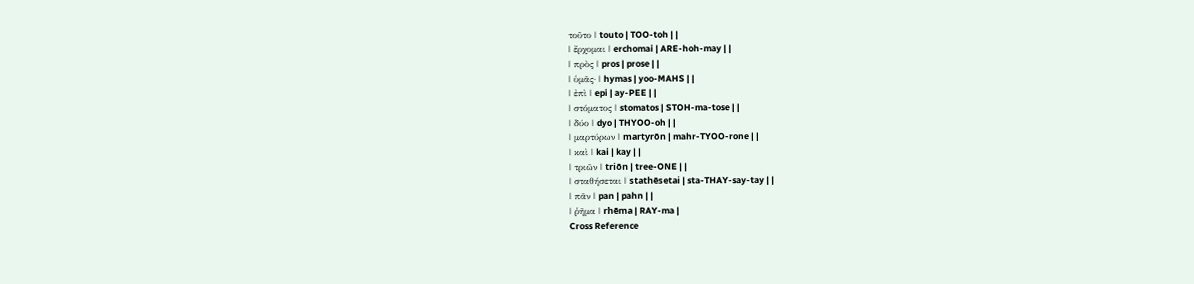τοῦτο | touto | TOO-toh | |
| ἔρχομαι | erchomai | ARE-hoh-may | |
| πρὸς | pros | prose | |
| ὑμᾶς· | hymas | yoo-MAHS | |
| ἐπὶ | epi | ay-PEE | |
| στόματος | stomatos | STOH-ma-tose | |
| δύο | dyo | THYOO-oh | |
| μαρτύρων | martyrōn | mahr-TYOO-rone | |
| καὶ | kai | kay | |
| τριῶν | triōn | tree-ONE | |
| σταθήσεται | stathēsetai | sta-THAY-say-tay | |
| πᾶν | pan | pahn | |
| ῥῆμα | rhēma | RAY-ma |
Cross Reference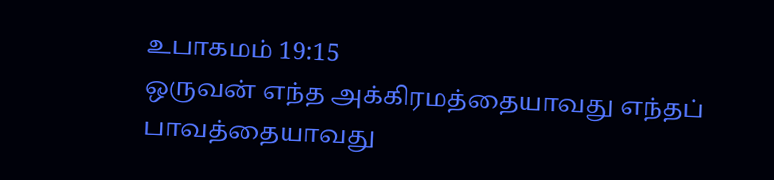உபாகமம் 19:15
ஒருவன் எந்த அக்கிரமத்தையாவது எந்தப் பாவத்தையாவது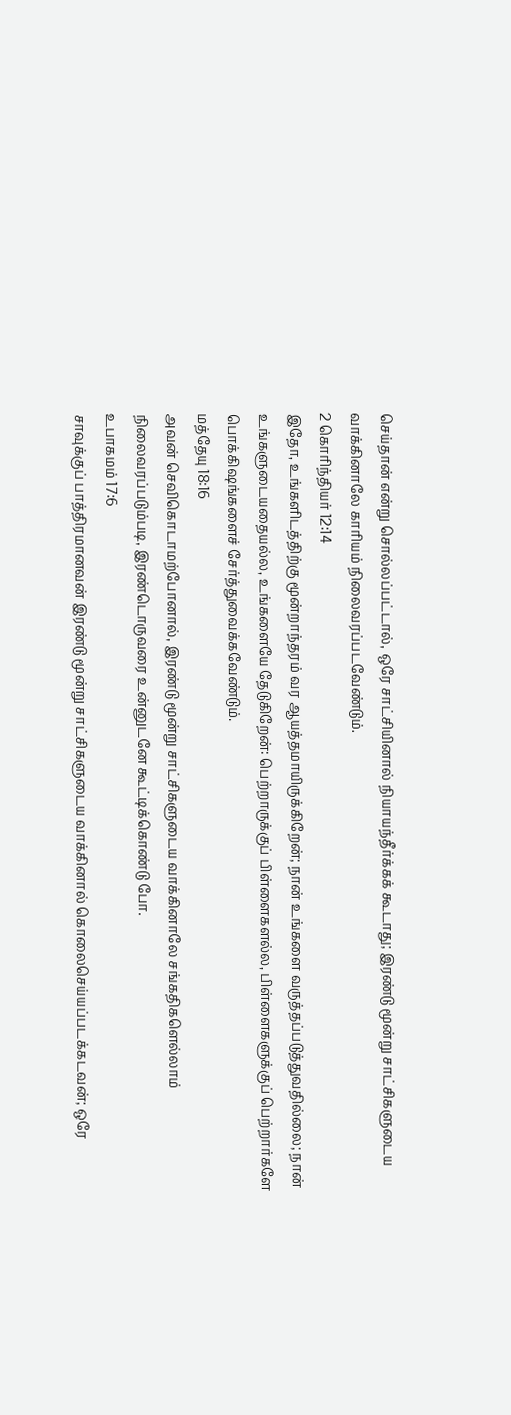செய்தான் என்று சொல்லப்பட்டால், ஒரே சாட்சியினால் நியாயந்தீர்க்கக் கூடாது; இரண்டு மூன்று சாட்சிகளுடைய வாக்கினாலே காரியம் நிலைவரப்படவேண்டும்.
2 கொரிந்தியர் 12:14
இதோ, உங்களிடத்திற்கு மூன்றாந்தரம் வர ஆயத்தமாயிருக்கிறேன்; நான் உங்களை வருத்தப்படுத்துவதில்லை; நான் உங்களுடையதையல்ல, உங்களையே தேடுகிறேன்: பெற்றாருக்குப் பிள்ளைகளல்ல, பிள்ளைகளுக்குப் பெற்றார்களே பொக்கிஷங்களைச் சேர்த்துவைக்கவேண்டும்.
மத்தேயு 18:16
அவன் செவிகொடாமற்போனால், இரண்டு மூன்று சாட்சிகளுடைய வாக்கினாலே சங்கதிகளெல்லாம் நிலைவரப்படும்படி, இரண்டொருவரை உன்னுடனே கூட்டிக்கொண்டு போ.
உபாகமம் 17:6
சாவுக்குப் பாத்திரமானவன் இரண்டு மூன்று சாட்சிகளுடைய வாக்கினால் கொலைசெய்யப்படக்கடவன்; ஒரே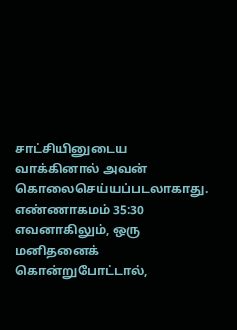சாட்சியினுடைய வாக்கினால் அவன் கொலைசெய்யப்படலாகாது.
எண்ணாகமம் 35:30
எவனாகிலும், ஒரு மனிதனைக் கொன்றுபோட்டால்,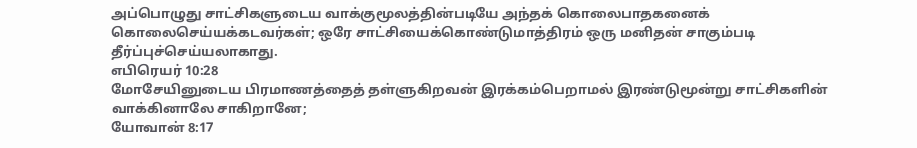அப்பொழுது சாட்சிகளுடைய வாக்குமூலத்தின்படியே அந்தக் கொலைபாதகனைக் கொலைசெய்யக்கடவர்கள்; ஒரே சாட்சியைக்கொண்டுமாத்திரம் ஒரு மனிதன் சாகும்படி தீர்ப்புச்செய்யலாகாது.
எபிரெயர் 10:28
மோசேயினுடைய பிரமாணத்தைத் தள்ளுகிறவன் இரக்கம்பெறாமல் இரண்டுமூன்று சாட்சிகளின் வாக்கினாலே சாகிறானே;
யோவான் 8:17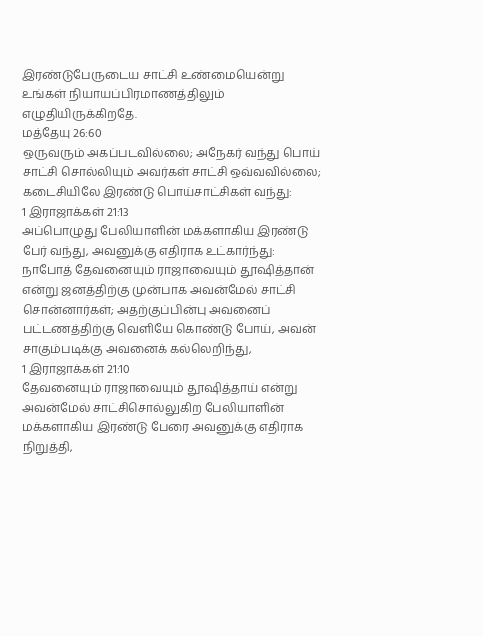இரண்டுபேருடைய சாட்சி உண்மையென்று உங்கள் நியாயப்பிரமாணத்திலும் எழுதியிருக்கிறதே.
மத்தேயு 26:60
ஒருவரும் அகப்படவில்லை; அநேகர் வந்து பொய் சாட்சி சொல்லியும் அவர்கள் சாட்சி ஒவ்வவில்லை; கடைசியிலே இரண்டு பொய்சாட்சிகள் வந்து:
1 இராஜாக்கள் 21:13
அப்பொழுது பேலியாளின் மக்களாகிய இரண்டு பேர் வந்து, அவனுக்கு எதிராக உட்கார்ந்து: நாபோத் தேவனையும் ராஜாவையும் தூஷித்தான் என்று ஜனத்திற்கு முன்பாக அவன்மேல் சாட்சி சொன்னார்கள்; அதற்குப்பின்பு அவனைப் பட்டணத்திற்கு வெளியே கொண்டு போய், அவன் சாகும்படிக்கு அவனைக் கல்லெறிந்து,
1 இராஜாக்கள் 21:10
தேவனையும் ராஜாவையும் தூஷித்தாய் என்று அவன்மேல் சாட்சிசொல்லுகிற பேலியாளின் மக்களாகிய இரண்டு பேரை அவனுக்கு எதிராக நிறுத்தி,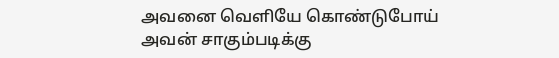அவனை வெளியே கொண்டுபோய் அவன் சாகும்படிக்கு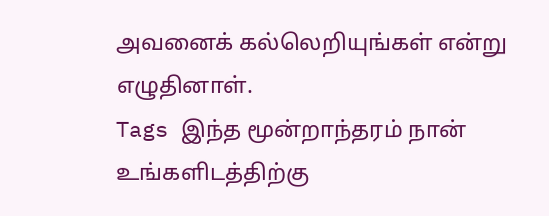அவனைக் கல்லெறியுங்கள் என்று எழுதினாள்.
Tags இந்த மூன்றாந்தரம் நான் உங்களிடத்திற்கு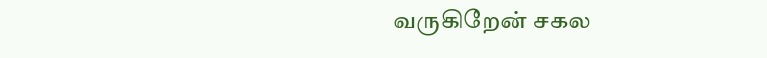வருகிறேன் சகல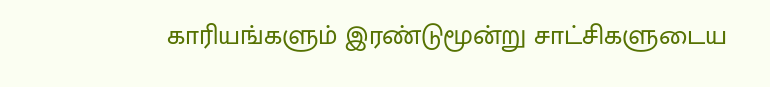காரியங்களும் இரண்டுமூன்று சாட்சிகளுடைய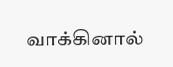வாக்கினால்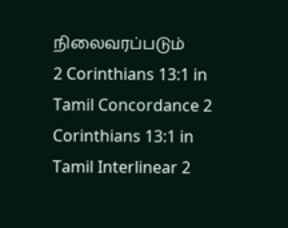நிலைவரப்படும்
2 Corinthians 13:1 in Tamil Concordance 2 Corinthians 13:1 in Tamil Interlinear 2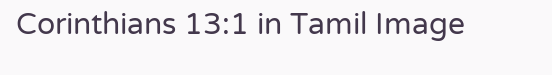Corinthians 13:1 in Tamil Image